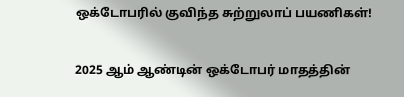ஒக்டோபரில் குவிந்த சுற்றுலாப் பயணிகள்!

2025 ஆம் ஆண்டின் ஒக்டோபர் மாதத்தின்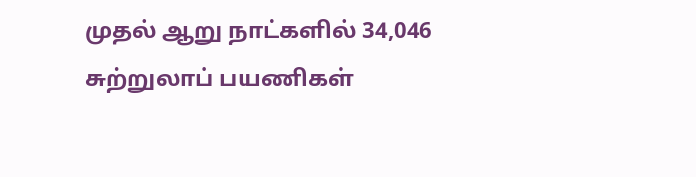முதல் ஆறு நாட்களில் 34,046 சுற்றுலாப் பயணிகள்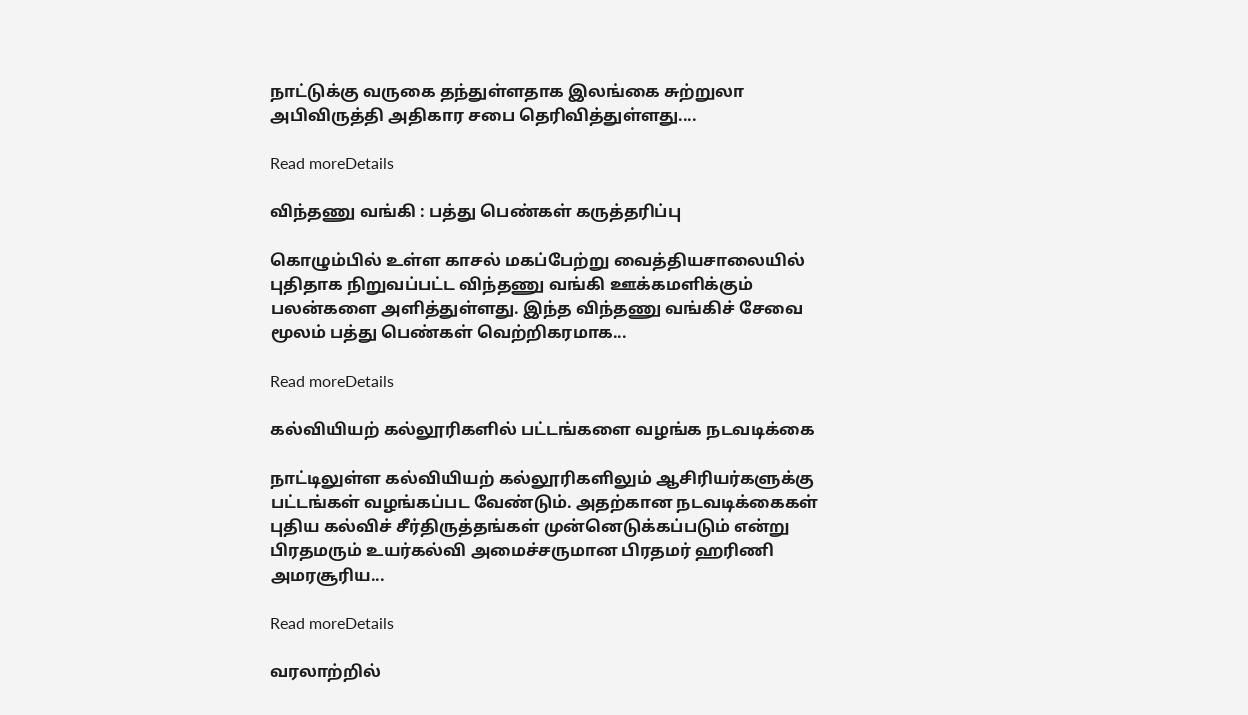நாட்டுக்கு வருகை தந்துள்ளதாக இலங்கை சுற்றுலா அபிவிருத்தி அதிகார சபை தெரிவித்துள்ளது....

Read moreDetails

விந்தணு வங்கி : பத்து பெண்கள் கருத்தரிப்பு

கொழும்பில் உள்ள காசல் மகப்பேற்று வைத்தியசாலையில் புதிதாக நிறுவப்பட்ட விந்தணு வங்கி ஊக்கமளிக்கும் பலன்களை அளித்துள்ளது. இந்த விந்தணு வங்கிச் சேவை மூலம் பத்து பெண்கள் வெற்றிகரமாக...

Read moreDetails

கல்வியியற் கல்லூரிகளில் பட்டங்களை வழங்க நடவடிக்கை

நாட்டிலுள்ள கல்வியியற் கல்லூரிகளிலும் ஆசிரியர்களுக்கு பட்டங்கள் வழங்கப்பட வேண்டும். அதற்கான நடவடிக்கைகள் புதிய கல்விச் சீர்திருத்தங்கள் முன்னெடுக்கப்படும் என்று பிரதமரும் உயர்கல்வி அமைச்சருமான பிரதமர் ஹரிணி அமரசூரிய...

Read moreDetails

வரலாற்றில்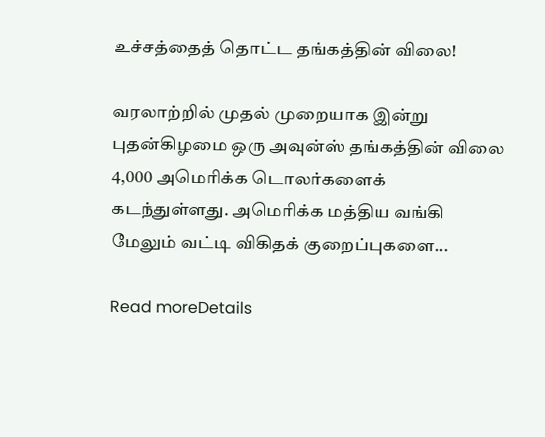உச்சத்தைத் தொட்ட தங்கத்தின் விலை!

வரலாற்றில் முதல் முறையாக இன்று புதன்கிழமை ஒரு அவுன்ஸ் தங்கத்தின் விலை 4,000 அமெரிக்க டொலர்களைக் கடந்துள்ளது. அமெரிக்க மத்திய வங்கி மேலும் வட்டி விகிதக் குறைப்புகளை...

Read moreDetails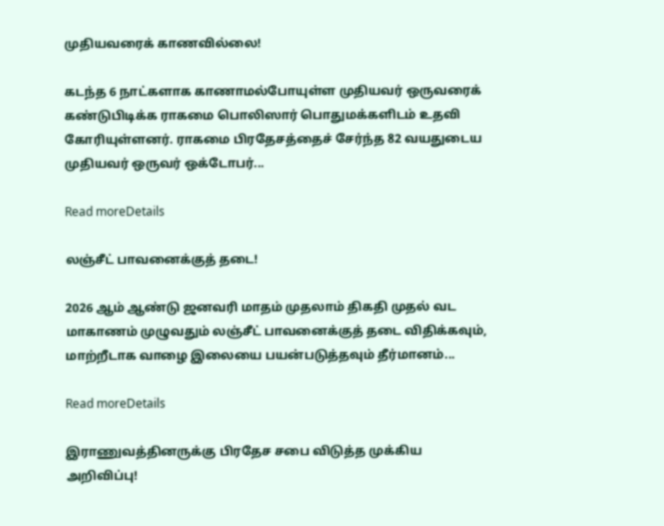முதியவரைக் காணவில்லை!

கடந்த 6 நாட்களாக காணாமல்போயுள்ள முதியவர் ஒருவரைக் கண்டுபிடிக்க ராகமை பொலிஸார் பொதுமக்களிடம் உதவி கோரியுள்ளனர். ராகமை பிரதேசத்தைச் சேர்ந்த 82 வயதுடைய முதியவர் ஒருவர் ஒக்டோபர்...

Read moreDetails

லஞ்சீட் பாவனைக்குத் தடை!

2026 ஆம் ஆண்டு ஜனவரி மாதம் முதலாம் திகதி முதல் வட மாகாணம் முழுவதும் லஞ்சீட் பாவனைக்குத் தடை விதிக்கவும், மாற்றீடாக வாழை இலையை பயன்படுத்தவும் தீர்மானம்...

Read moreDetails

இராணுவத்தினருக்கு பிரதேச சபை விடுத்த முக்கிய அறிவிப்பு!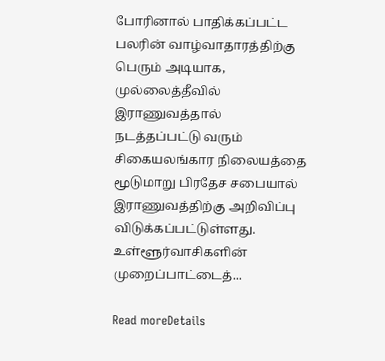போரினால் பாதிக்கப்பட்ட பலரின் வாழ்வாதாரத்திற்கு பெரும் அடியாக, முல்லைத்தீவில் இராணுவத்தால் நடத்தப்பட்டு வரும் சிகையலங்கார நிலையத்தை மூடுமாறு பிரதேச சபையால் இராணுவத்திற்கு அறிவிப்பு விடுக்கப்பட்டுள்ளது. உள்ளூர்வாசிகளின் முறைப்பாட்டைத்...

Read moreDetails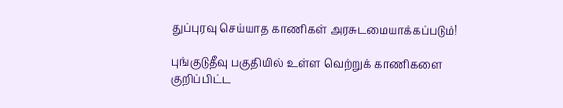துப்புரவு செய்யாத காணிகள் அரசுடமையாக்கப்படும்!

புங்குடுதீவு பகுதியில் உள்ள வெற்றுக் காணிகளை குறிப்பிட்ட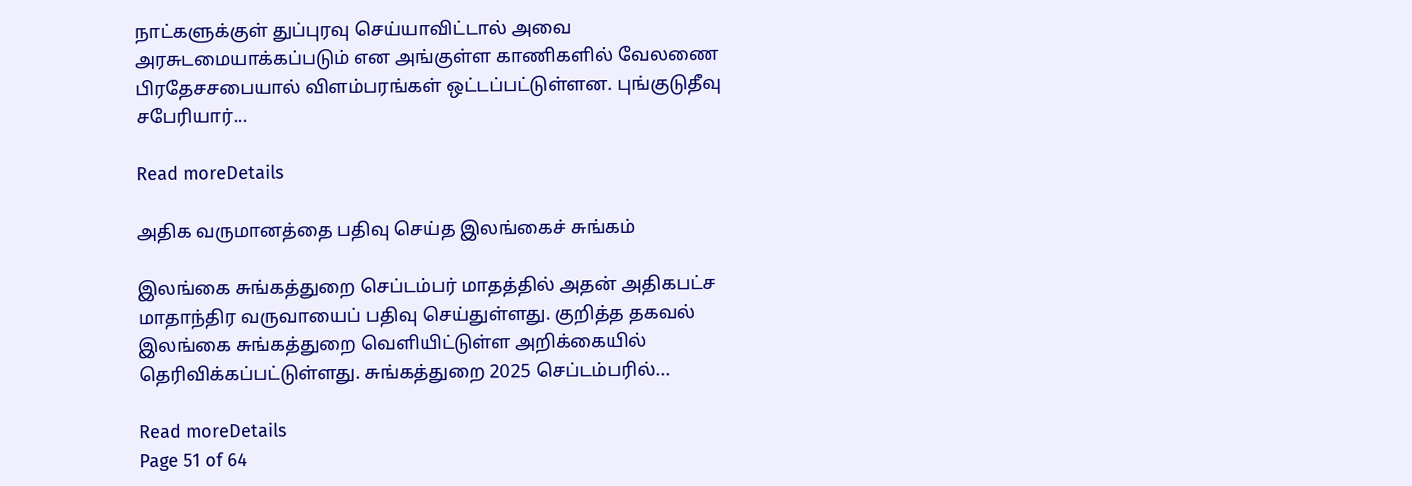நாட்களுக்குள் துப்புரவு செய்யாவிட்டால் அவை அரசுடமையாக்கப்படும் என அங்குள்ள காணிகளில் வேலணை பிரதேசசபையால் விளம்பரங்கள் ஒட்டப்பட்டுள்ளன. புங்குடுதீவு சபேரியார்...

Read moreDetails

அதிக வருமானத்தை பதிவு செய்த இலங்கைச் சுங்கம்

இலங்கை சுங்கத்துறை செப்டம்பர் மாதத்தில் அதன் அதிகபட்ச மாதாந்திர வருவாயைப் பதிவு செய்துள்ளது. குறித்த தகவல் இலங்கை சுங்கத்துறை வெளியிட்டுள்ள அறிக்கையில் தெரிவிக்கப்பட்டுள்ளது. சுங்கத்துறை 2025 செப்டம்பரில்...

Read moreDetails
Page 51 of 64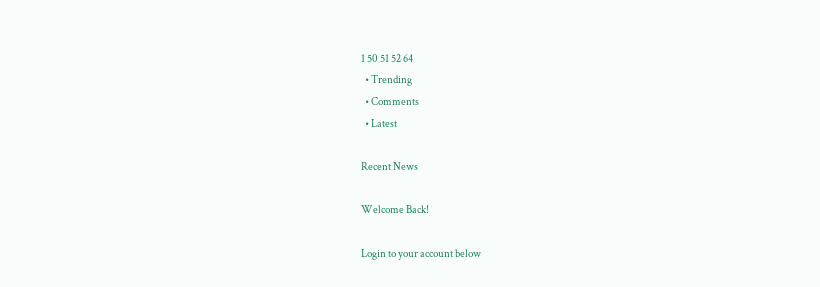1 50 51 52 64
  • Trending
  • Comments
  • Latest

Recent News

Welcome Back!

Login to your account below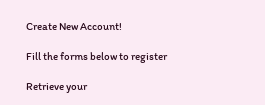Create New Account!

Fill the forms below to register

Retrieve your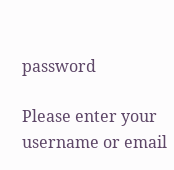password

Please enter your username or email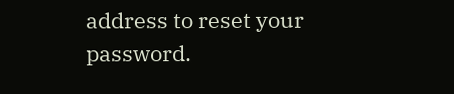address to reset your password.